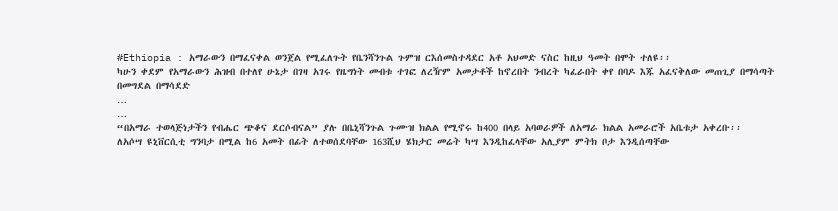#Ethiopia : አማራውን በማፈናቀል ወንጀል የሚፈለጉት የቤንሻንጉል ጉምዝ ርእሰመስተዳደር አቶ አህመድ ናስር ከዚህ ዓመት በሞት ተለዩ፡፡
ካሁን ቀደም የአማራውን ሕዝብ በተለየ ሁኔታ በገዛ አገሩ የዜግነት መብቱ ተገፎ ለረዥም አመታቶች ከኖረበት ንብረት ካፈራበት ቀየ በባዶ እጁ አፈናቅለው መጠጊያ በማሳጣት በመግደል በማሳደድ
…
…
“በአማራ ተወላጅነታችን የብሔር ጭቆና ደርሶብናል” ያሉ በቤኒሻንጉል ጉሙዝ ክልል የሚኖሩ ከ400 በላይ አባወራዎች ለአማራ ክልል አመራሮች አቤቱታ አቀረቡ፡፡
ለአሶሣ ዩኒቨርሲቲ ግንባታ በሚል ከ6 አመት በፊት ለተወሰደባቸው 163ሺህ ሄክታር መሬት ካሣ እንዲከፈላቸው አሊያም ምትክ ቦታ እንዲሰጣቸው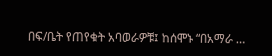በፍ/ቤት የጠየቁት አባወራዎቹ፤ ከሰሞኑ “በአማራ …